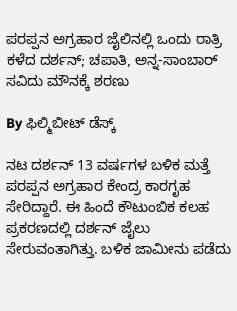ಪರಪ್ಪನ ಅಗ್ರಹಾರ ಜೈಲಿನಲ್ಲಿ ಒಂದು ರಾತ್ರಿ ಕಳೆದ ದರ್ಶನ್; ಚಪಾತಿ, ಅನ್ನ-ಸಾಂಬಾರ್ ಸವಿದು ಮೌನಕ್ಕೆ ಶರಣು

By ಫಿಲ್ಮಿಬೀಟ್ ಡೆಸ್ಕ್

ನಟ ದರ್ಶನ್ 13 ವರ್ಷಗಳ ಬಳಿಕ ಮತ್ತೆ ಪರಪ್ಪನ ಅಗ್ರಹಾರ ಕೇಂದ್ರ ಕಾರಗೃಹ ಸೇರಿದ್ದಾರೆ. ಈ ಹಿಂದೆ ಕೌಟುಂಬಿಕ ಕಲಹ ಪ್ರಕರಣದಲ್ಲಿ ದರ್ಶನ್ ಜೈಲು ಸೇರುವಂತಾಗಿತ್ತು. ಬಳಿಕ ಜಾಮೀನು ಪಡೆದು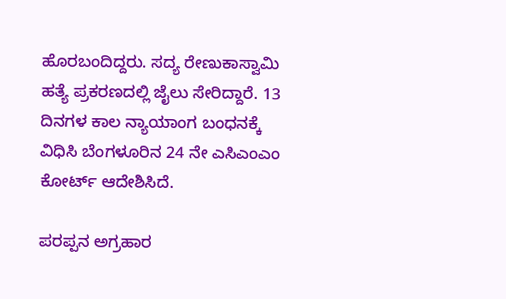ಹೊರಬಂದಿದ್ದರು. ಸದ್ಯ ರೇಣುಕಾಸ್ವಾಮಿ ಹತ್ಯೆ ಪ್ರಕರಣದಲ್ಲಿ ಜೈಲು ಸೇರಿದ್ದಾರೆ. 13 ದಿನಗಳ ಕಾಲ ನ್ಯಾಯಾಂಗ ಬಂಧನಕ್ಕೆ ವಿಧಿಸಿ ಬೆಂಗಳೂರಿನ 24 ನೇ ಎಸಿಎಂಎಂ ಕೋರ್ಟ್ ಆದೇಶಿಸಿದೆ.

ಪರಪ್ಪನ ಅಗ್ರಹಾರ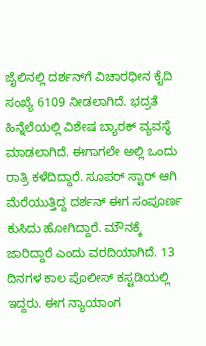ಜೈಲಿನಲ್ಲಿ ದರ್ಶನ್‌ಗೆ ವಿಚಾರಧೀನ ಕೈದಿ ಸಂಖ್ಯೆ 6109 ನೀಡಲಾಗಿದೆ. ಭದ್ರತೆ ಹಿನ್ನೆಲೆಯಲ್ಲಿ ವಿಶೇಷ ಬ್ಯಾರಕ್ ವ್ಯವಸ್ಥೆ ಮಾಡಲಾಗಿದೆ. ಈಗಾಗಲೇ ಅಲ್ಲಿ ಒಂದು ರಾತ್ರಿ ಕಳೆದಿದ್ದಾರೆ. ಸೂಪರ್ ಸ್ಟಾರ್ ಆಗಿ ಮೆರೆಯುತ್ತಿದ್ದ ದರ್ಶನ್ ಈಗ ಸಂಪೂರ್ಣ ಕುಸಿದು ಹೋಗಿದ್ದಾರೆ. ಮೌನಕ್ಕೆ ಜಾರಿದ್ದಾರೆ ಎಂದು ವರದಿಯಾಗಿದೆ. 13 ದಿನಗಳ ಕಾಲ ಪೊಲೀಸ್ ಕಸ್ಟಡಿಯಲ್ಲಿ ಇದ್ದರು. ಈಗ ನ್ಯಾಯಾಂಗ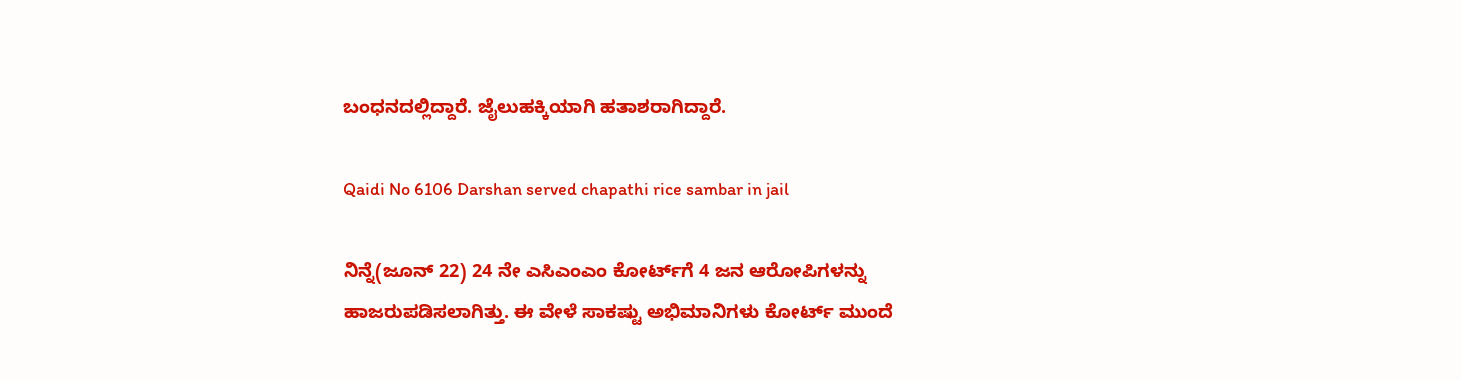ಬಂಧನದಲ್ಲಿದ್ದಾರೆ. ಜೈಲುಹಕ್ಕಿಯಾಗಿ ಹತಾಶರಾಗಿದ್ದಾರೆ.

Qaidi No 6106 Darshan served chapathi rice sambar in jail

ನಿನ್ನೆ(ಜೂನ್ 22) 24 ನೇ ಎಸಿಎಂಎಂ ಕೋರ್ಟ್‌ಗೆ 4 ಜನ ಆರೋಪಿಗಳನ್ನು ಹಾಜರುಪಡಿಸಲಾಗಿತ್ತು. ಈ ವೇಳೆ ಸಾಕಷ್ಟು ಅಭಿಮಾನಿಗಳು ಕೋರ್ಟ್ ಮುಂದೆ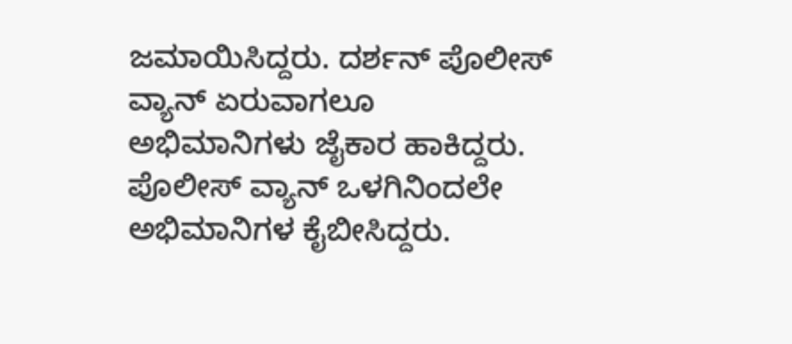ಜಮಾಯಿಸಿದ್ದರು. ದರ್ಶನ್ ಪೊಲೀಸ್ ವ್ಯಾನ್ ಏರುವಾಗಲೂ ಅಭಿಮಾನಿಗಳು ಜೈಕಾರ ಹಾಕಿದ್ದರು. ಪೊಲೀಸ್ ವ್ಯಾನ್ ಒಳಗಿನಿಂದಲೇ ಅಭಿಮಾನಿಗಳ ಕೈಬೀಸಿದ್ದರು.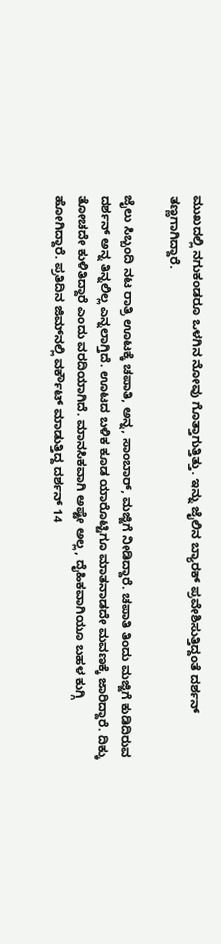ಮುಖದಲ್ಲಿ ನಗುಕಂಡರೂ ಒಳಗಿನ ನೋವು ಗೊತ್ತಾಗುತ್ತಿತ್ತು. ಇನ್ನು ಜೈಲಿನ ಬ್ಯಾರಕ್ ಪ್ರವೇಶಿಸುತ್ತಿದ್ದಂತೆ ದರ್ಶನ್ ತಣ್ಣಗಾಗಿದ್ದಾರೆ.

ಜೈಲು ಸಿಬ್ಬಂದಿ ನಟ ರಾತ್ರಿ ಊಟಕ್ಕೆ ಚಪಾತಿ, ಅನ್ನ, ಸಾಂಬಾರ್, ಮಜ್ಜಿಗೆ ನೀಡಿದ್ದಾರೆ. ಚಪಾತಿ ತಿಂದು ಮಜ್ಜಿಗೆ ಕುಡಿದಿರುವ ದರ್ಶನ್ ಅನ್ನ ತಿನ್ನಲಿಲ್ಲ ಎನ್ನಲಾಗ್ತಿದೆ. ಊಟದ ಬಳಿಕ ಕೂಡ ಯಾರೊಟ್ಟಿಗೂ ಮಾತನಾಡದೇ ಮವಣಕ್ಕೆ ಜಾರಿದ್ದಾರೆ. ದಿಕ್ಕು ತೋಚದೇ ಕುಳಿತಿದ್ದಾರೆ ಎಂದು ವರದಿಯಾಗಿದೆ. ಮಾನಸಿಕವಾಗಿ ಅಷ್ಟೇ ಅಲ್ಲ, ದೈಹಿಕವಾಗಿಯೂ ಬಹಳ ಕುಗ್ಗಿ ಹೋಗಿದ್ದಾರೆ. ಪ್ರತಿದಿನ ಜಿಮ್‌ನಲ್ಲಿ ವರ್ಕೌಟ್ ಮಾಡುತ್ತಿದ್ದ ದರ್ಶನ್ 14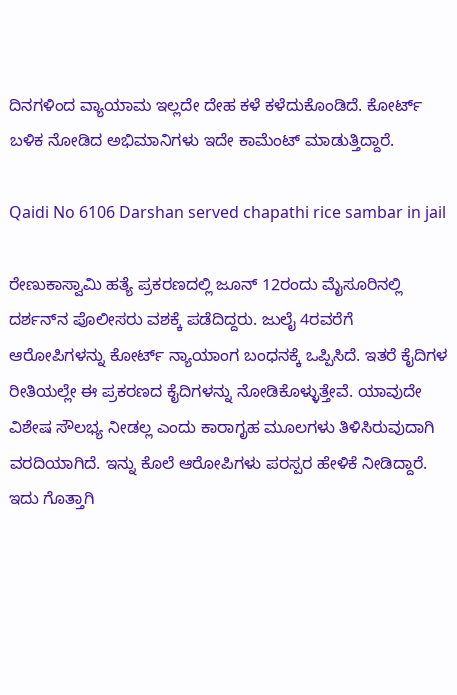ದಿನಗಳಿಂದ ವ್ಯಾಯಾಮ ಇಲ್ಲದೇ ದೇಹ ಕಳೆ ಕಳೆದುಕೊಂಡಿದೆ. ಕೋರ್ಟ್‌ ಬಳಿಕ ನೋಡಿದ ಅಭಿಮಾನಿಗಳು ಇದೇ ಕಾಮೆಂಟ್ ಮಾಡುತ್ತಿದ್ದಾರೆ.

Qaidi No 6106 Darshan served chapathi rice sambar in jail

ರೇಣುಕಾಸ್ವಾಮಿ ಹತ್ಯೆ ಪ್ರಕರಣದಲ್ಲಿ ಜೂನ್ 12ರಂದು ಮೈಸೂರಿನಲ್ಲಿ ದರ್ಶನ್‌ನ ಪೊಲೀಸರು ವಶಕ್ಕೆ ಪಡೆದಿದ್ದರು. ಜುಲೈ 4ರವರೆಗೆ ಆರೋಪಿಗಳನ್ನು ಕೋರ್ಟ್ ನ್ಯಾಯಾಂಗ ಬಂಧನಕ್ಕೆ ಒಪ್ಪಿಸಿದೆ. ಇತರೆ ಕೈದಿಗಳ ರೀತಿಯಲ್ಲೇ ಈ ಪ್ರಕರಣದ ಕೈದಿಗಳನ್ನು ನೋಡಿಕೊಳ್ಳುತ್ತೇವೆ. ಯಾವುದೇ ವಿಶೇಷ ಸೌಲಭ್ಯ ನೀಡಲ್ಲ ಎಂದು ಕಾರಾಗೃಹ ಮೂಲಗಳು ತಿಳಿಸಿರುವುದಾಗಿ ವರದಿಯಾಗಿದೆ. ಇನ್ನು ಕೊಲೆ ಆರೋಪಿಗಳು ಪರಸ್ಪರ ಹೇಳಿಕೆ ನೀಡಿದ್ದಾರೆ. ಇದು ಗೊತ್ತಾಗಿ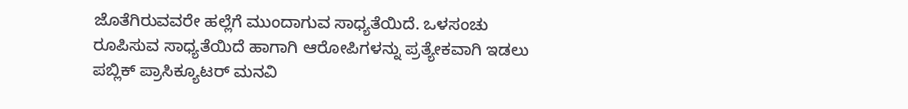ಜೊತೆಗಿರುವವರೇ ಹಲ್ಲೆಗೆ ಮುಂದಾಗುವ ಸಾಧ್ಯತೆಯಿದೆ. ಒಳಸಂಚು ರೂಪಿಸುವ ಸಾಧ್ಯತೆಯಿದೆ ಹಾಗಾಗಿ ಆರೋಪಿಗಳನ್ನು ಪ್ರತ್ಯೇಕವಾಗಿ ಇಡಲು ಪಬ್ಲಿಕ್ ಪ್ರಾಸಿಕ್ಯೂಟರ್ ಮನವಿ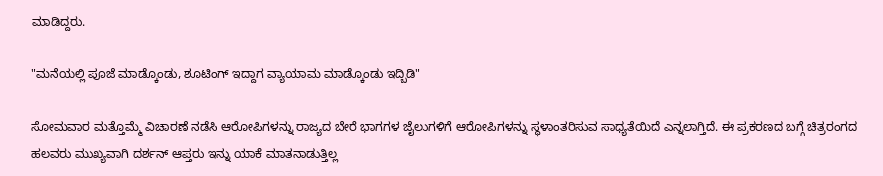ಮಾಡಿದ್ದರು.

"ಮನೆಯಲ್ಲಿ ಪೂಜೆ ಮಾಡ್ಕೊಂಡು, ಶೂಟಿಂಗ್ ಇದ್ದಾಗ ವ್ಯಾಯಾಮ ಮಾಡ್ಕೊಂಡು ಇದ್ಬಿಡಿ"

ಸೋಮವಾರ ಮತ್ತೊಮ್ಮೆ ವಿಚಾರಣೆ ನಡೆಸಿ ಆರೋಪಿಗಳನ್ನು ರಾಜ್ಯದ ಬೇರೆ ಭಾಗಗಳ ಜೈಲುಗಳಿಗೆ ಆರೋಪಿಗಳನ್ನು ಸ್ಥಳಾಂತರಿಸುವ ಸಾಧ್ಯತೆಯಿದೆ ಎನ್ನಲಾಗ್ತಿದೆ. ಈ ಪ್ರಕರಣದ ಬಗ್ಗೆ ಚಿತ್ರರಂಗದ ಹಲವರು ಮುಖ್ಯವಾಗಿ ದರ್ಶನ್ ಆಪ್ತರು ಇನ್ನು ಯಾಕೆ ಮಾತನಾಡುತ್ತಿಲ್ಲ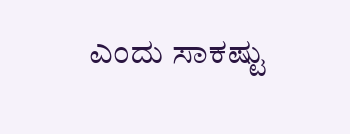ಎಂದು ಸಾಕಷ್ಟು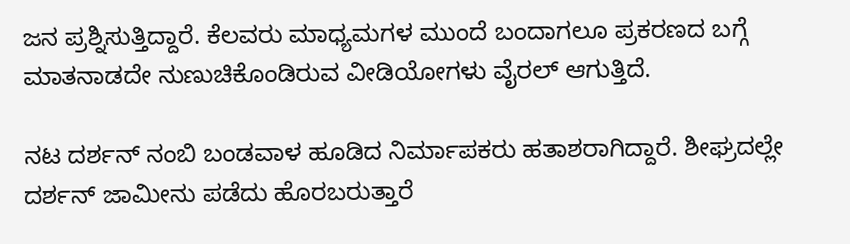ಜನ ಪ್ರಶ್ನಿಸುತ್ತಿದ್ದಾರೆ. ಕೆಲವರು ಮಾಧ್ಯಮಗಳ ಮುಂದೆ ಬಂದಾಗಲೂ ಪ್ರಕರಣದ ಬಗ್ಗೆ ಮಾತನಾಡದೇ ನುಣುಚಿಕೊಂಡಿರುವ ವೀಡಿಯೋಗಳು ವೈರಲ್ ಆಗುತ್ತಿದೆ.

ನಟ ದರ್ಶನ್ ನಂಬಿ ಬಂಡವಾಳ ಹೂಡಿದ ನಿರ್ಮಾಪಕರು ಹತಾಶರಾಗಿದ್ದಾರೆ. ಶೀಘ್ರದಲ್ಲೇ ದರ್ಶನ್ ಜಾಮೀನು ಪಡೆದು ಹೊರಬರುತ್ತಾರೆ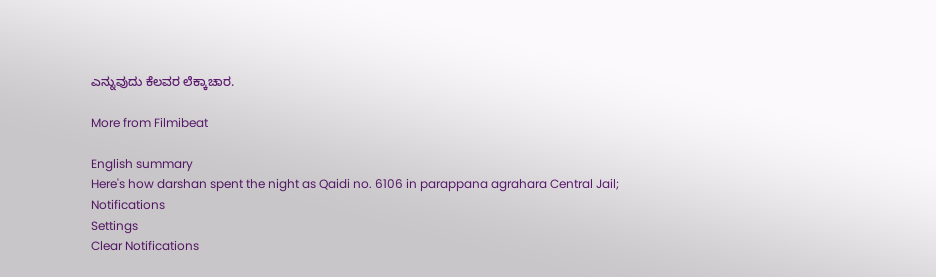ಎನ್ನುವುದು ಕೆಲವರ ಲೆಕ್ಕಾಚಾರ.

More from Filmibeat

English summary
Here's how darshan spent the night as Qaidi no. 6106 in parappana agrahara Central Jail;
Notifications
Settings
Clear Notifications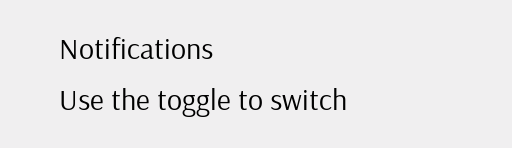Notifications
Use the toggle to switch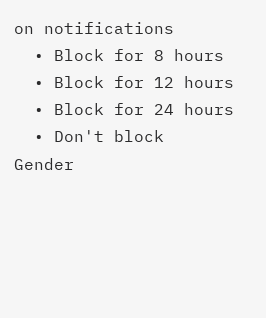on notifications
  • Block for 8 hours
  • Block for 12 hours
  • Block for 24 hours
  • Don't block
Gender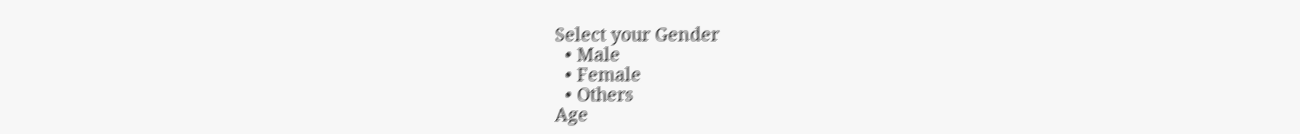Select your Gender
  • Male
  • Female
  • Others
Age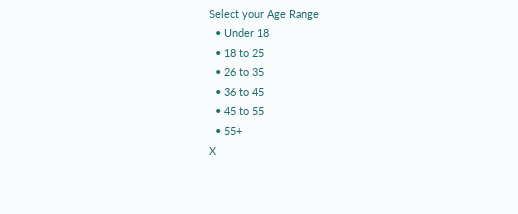Select your Age Range
  • Under 18
  • 18 to 25
  • 26 to 35
  • 36 to 45
  • 45 to 55
  • 55+
X